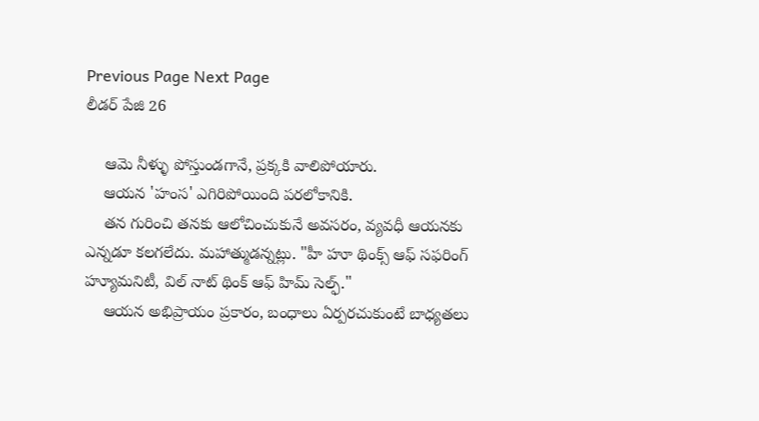Previous Page Next Page
లీడర్ పేజి 26

    ఆమె నీళ్ళు పోస్తుండగానే, ప్రక్కకి వాలిపోయారు.
    ఆయన 'హంస' ఎగిరిపోయింది పరలోకానికి.
    తన గురించి తనకు ఆలోచించుకునే అవసరం, వ్యవధీ ఆయనకు ఎన్నడూ కలగలేదు. మహాత్ముడన్నట్లు. "హీ హూ థింక్స్ ఆఫ్ సఫరింగ్ హ్యూమనిటీ, విల్ నాట్ థింక్ ఆఫ్ హిమ్ సెల్ఫ్."
    ఆయన అభిప్రాయం ప్రకారం, బంధాలు ఏర్పరచుకుంటే బాధ్యతలు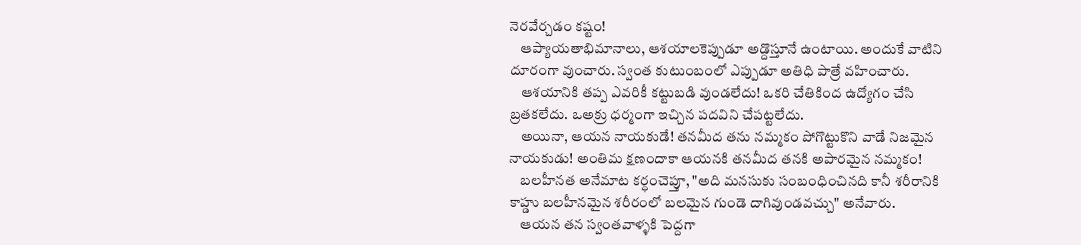నెరవేర్చడం కష్టం!
    ఆప్యాయతాభిమానాలు, ఆశయాలకెప్పుడూ అడ్దొస్తూనే ఉంటాయి. అందుకే వాటిని దూరంగా వుంచారు. స్వంత కుటుంబంలో ఎప్పుడూ అతిధి పాత్రే వహించారు.
    ఆశయానికి తప్ప ఎవరికీ కట్టుబడి వుండలేదు! ఒకరి చేతికింద ఉద్యోగం చేసి బ్రతకలేదు. ఒఅక్రు ధర్మంగా ఇచ్చిన పదవిని చేపట్టలేదు.
    అయినా, ఆయన నాయకుడే! తనమీద తను నమ్మకం పోగొట్టుకొని వాడే నిజమైన నాయకుడు! అంతిమ క్షణందాకా ఆయనకి తనమీద తనకి అపారమైన నమ్మకం!
    బలహీనత అనేమాట కర్ధంచెప్తూ, "అది మనసుకు సంబంధించినది కానీ శరీరానికి కాహ్డు బలహీనమైన శరీరంలో బలమైన గుండె దాగివుండవచ్చు" అనేవారు.
    ఆయన తన స్వంతవాళ్ళకి పెద్దగా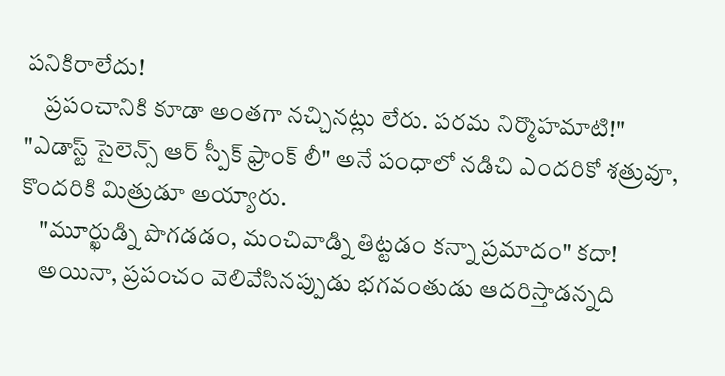పనికిరాలేదు!
    ప్రపంచానికి కూడా అంతగా నచ్చినట్లు లేరు. పరమ నిర్మొహమాటి!" "ఎడాస్ట్ సైలెన్స్ ఆర్ స్పీక్ ఫ్రాంక్ లీ" అనే పంధాలో నడిచి ఎందరికో శత్రువూ, కొందరికి మిత్రుడూ అయ్యారు.
    "మూర్ఖుడ్ని పొగడడం, మంచివాడ్ని తిట్టడం కన్నా ప్రమాదం" కదా!
    అయినా, ప్రపంచం వెలివేసినప్పుడు భగవంతుడు ఆదరిస్తాడన్నది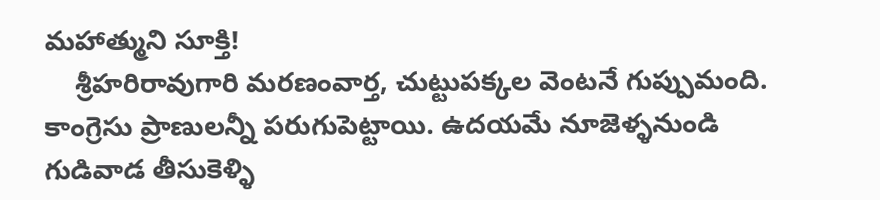మహాత్ముని సూక్తి!
    శ్రీహరిరావుగారి మరణంవార్త, చుట్టుపక్కల వెంటనే గుప్పుమంది. కాంగ్రెసు ప్రాణులన్నీ పరుగుపెట్టాయి. ఉదయమే నూజెళ్ళనుండి గుడివాడ తీసుకెళ్ళి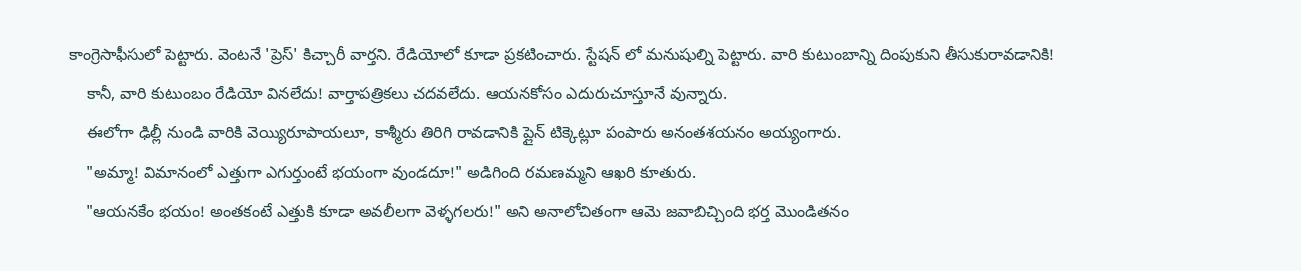కాంగ్రెసాఫీసులో పెట్టారు. వెంటనే 'ప్రెస్' కిచ్చారీ వార్తని. రేడియోలో కూడా ప్రకటించారు. స్టేషన్ లో మనుషుల్ని పెట్టారు. వారి కుటుంబాన్ని దింపుకుని తీసుకురావడానికి!
    కానీ, వారి కుటుంబం రేడియో వినలేదు! వార్తాపత్రికలు చదవలేదు. ఆయనకోసం ఎదురుచూస్తూనే వున్నారు.
    ఈలోగా ఢిల్లీ నుండి వారికి వెయ్యిరూపాయలూ, కాశ్మీరు తిరిగి రావడానికి ప్లైన్ టిక్కెట్లూ పంపారు అనంతశయనం అయ్యంగారు.
    "అమ్మా! విమానంలో ఎత్తుగా ఎగుర్తుంటే భయంగా వుండదూ!" అడిగింది రమణమ్మని ఆఖరి కూతురు.
    "ఆయనకేం భయం! అంతకంటే ఎత్తుకి కూడా అవలీలగా వెళ్ళగలరు!" అని అనాలోచితంగా ఆమె జవాబిచ్చింది భర్త మొండితనం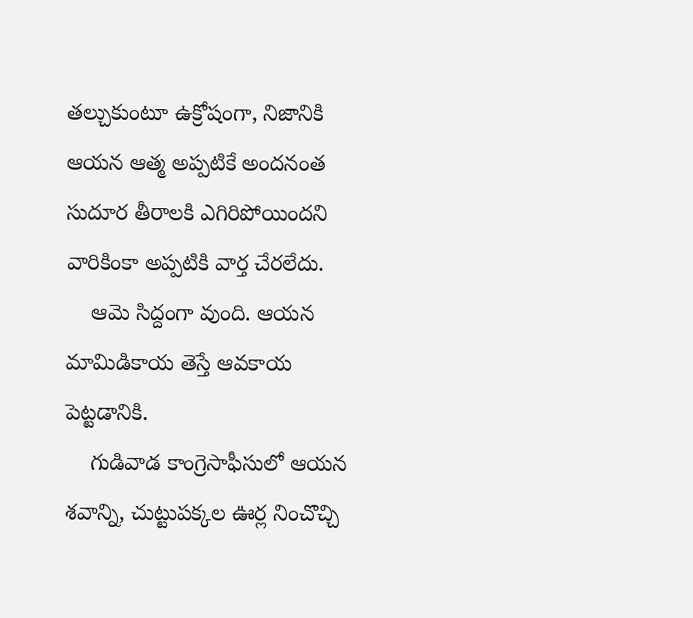తల్చుకుంటూ ఉక్రోషంగా, నిజానికి ఆయన ఆత్మ అప్పటికే అందనంత సుదూర తీరాలకి ఎగిరిపోయిందని వారికింకా అప్పటికి వార్త చేరలేదు.
    ఆమె సిద్దంగా వుంది. ఆయన మామిడికాయ తెస్తే ఆవకాయ పెట్టడానికి.
    గుడివాడ కాంగ్రెసాఫీసులో ఆయన శవాన్ని, చుట్టుపక్కల ఊర్ల నించొచ్చి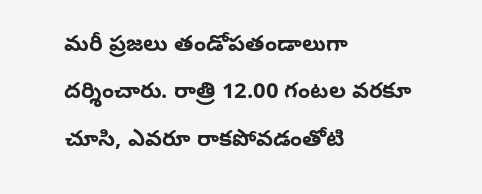మరీ ప్రజలు తండోపతండాలుగా దర్శించారు. రాత్రి 12.00 గంటల వరకూ చూసి, ఎవరూ రాకపోవడంతోటి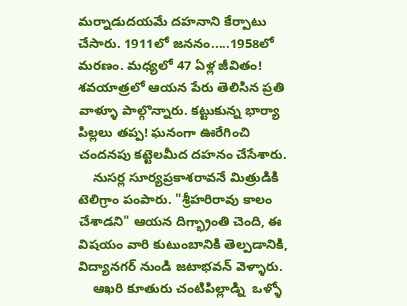మర్నాడుదయమే దహనాని కేర్పాటు చేసారు. 1911లో జననం.....1958లో మరణం. మధ్యలో 47 ఏళ్ల జీవితం! శవయాత్రలో ఆయన పేరు తెలిసిన ప్రతి వాళ్ళూ పాల్గొన్నారు. కట్టుకున్న భార్యా పిల్లలు తప్ప! ఘనంగా ఊరేగించి చందనపు కట్టెలమీద దహనం చేసేశారు.
    నుసర్ల సూర్యప్రకాశరావనే మిత్రుడికి టెలిగ్రాం పంపారు. "శ్రీహరిరావు కాలం చేశాడని" ఆయన దిగ్భ్రాంతి చెంది, ఈ విషయం వారి కుటుంబానికి తెల్పడానికి, విద్యానగర్ నుండి జటాభవన్ వెళ్ళారు.
    ఆఖరి కూతురు చంటిపిల్లాడ్ని  ఒళ్ళో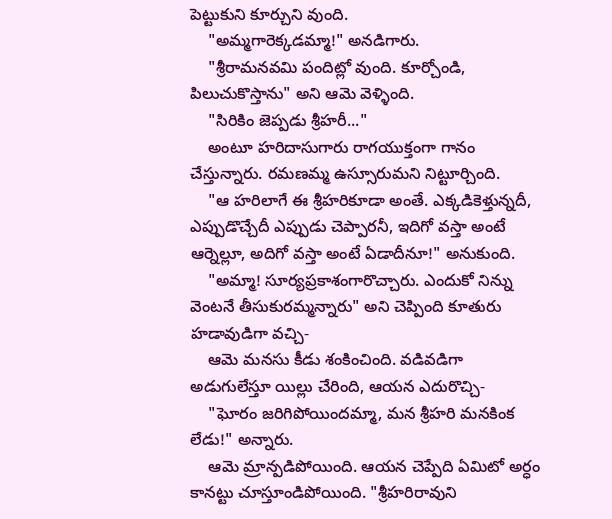పెట్టుకుని కూర్చుని వుంది.
    "అమ్మగారెక్కడమ్మా!" అనడిగారు.
    "శ్రీరామనవమి పందిట్లో వుంది. కూర్చోండి, పిలుచుకొస్తాను" అని ఆమె వెళ్ళింది.
    "సిరికిం జెప్పడు శ్రీహరీ..."
    అంటూ హరిదాసుగారు రాగయుక్తంగా గానం చేస్తున్నారు. రమణమ్మ ఉస్సూరుమని నిట్టూర్చింది.
    "ఆ హరిలాగే ఈ శ్రీహరికూడా అంతే. ఎక్కడికెళ్తున్నదీ, ఎప్పుడొచ్చేదీ ఎప్పుడు చెప్పారనీ, ఇదిగో వస్తా అంటే ఆర్నెల్లూ, అదిగో వస్తా అంటే ఏడాదీనూ!" అనుకుంది.
    "అమ్మా! సూర్యప్రకాశంగారొచ్చారు. ఎందుకో నిన్ను వెంటనే తీసుకురమ్మన్నారు" అని చెప్పింది కూతురు హడావుడిగా వచ్చి-
    ఆమె మనసు కీడు శంకించింది. వడివడిగా అడుగులేస్తూ యిల్లు చేరింది, ఆయన ఎదురొచ్చి-
    "ఘోరం జరిగిపోయిందమ్మా, మన శ్రీహరి మనకింక లేడు!" అన్నారు.
    ఆమె మ్రాన్పడిపోయింది. ఆయన చెప్పేది ఏమిటో అర్ధం కానట్టు చూస్తూండిపోయింది. "శ్రీహరిరావుని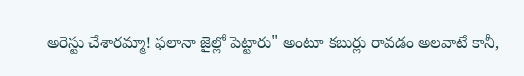అరెస్టు చేశారమ్మా! ఫలానా జైల్లో పెట్టారు" అంటూ కబుర్లు రావడం అలవాటే కానీ,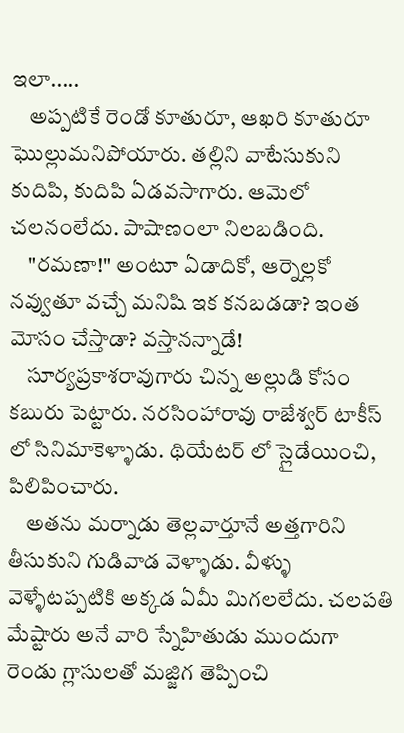ఇలా.....
    అప్పటికే రెండో కూతురూ, ఆఖరి కూతురూ ఘొల్లుమనిపోయారు. తల్లిని వాటేసుకుని కుదిపి, కుదిపి ఏడవసాగారు. ఆమెలో చలనంలేదు. పాషాణంలా నిలబడింది.
    "రమణా!" అంటూ ఏడాదికో, ఆర్నెల్లకో నవ్వుతూ వచ్చే మనిషి ఇక కనబడడా? ఇంత మోసం చేస్తాడా? వస్తానన్నాడే!
    సూర్యప్రకాశరావుగారు చిన్న అల్లుడి కోసం కబురు పెట్టారు. నరసింహారావు రాజేశ్వర్ టాకీస్ లో సినిమాకెళ్ళాడు. థియేటర్ లో స్లైడేయించి, పిలిపించారు.
    అతను మర్నాడు తెల్లవార్తూనే అత్తగారిని తీసుకుని గుడివాడ వెళ్ళాడు. వీళ్ళు వెళ్ళేటప్పటికి అక్కడ ఏమీ మిగలలేదు. చలపతి మేష్టారు అనే వారి స్నేహితుడు ముందుగా రెండు గ్లాసులతో మజ్జిగ తెప్పించి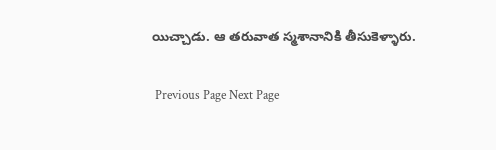యిచ్చాడు. ఆ తరువాత స్మశానానికి తీసుకెళ్ళారు.

 Previous Page Next Page